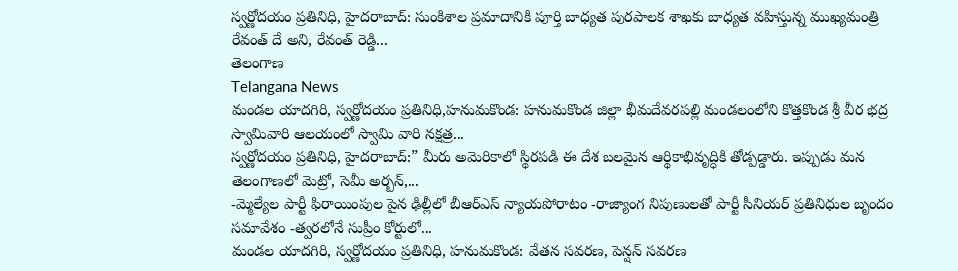స్వర్ణోదయం ప్రతినిధి, హైదరాబాద్: సుంకిశాల ప్రమాదానికి పూర్తి బాధ్యత పురపాలక శాఖకు బాధ్యత వహిస్తున్న ముఖ్యమంత్రి రేవంత్ దే అని, రేవంత్ రెడ్డి...
తెలంగాణ
Telangana News
మండల యాదగిరి, స్వర్ణోదయం ప్రతినిధి,హనుమకొండ: హనుమకొండ జిల్లా భీమదేవరపల్లి మండలంలోని కొత్తకొండ శ్రీ వీర భద్ర స్వామివారి ఆలయంలో స్వామి వారి నక్షత్ర...
స్వర్ణోదయం ప్రతినిధి, హైదరాబాద్:” మీరు అమెరికాలో స్థిరపడి ఈ దేశ బలమైన ఆర్థికాభివృద్ధికి తోడ్పడ్డారు. ఇప్పుడు మన తెలంగాణలో మెట్రో, సెమీ అర్బన్,...
-మ్మెల్యేల పార్టీ ఫిరాయింపుల పైన ఢిల్లీలో బీఆర్ఎస్ న్యాయపోరాటం -రాజ్యాంగ నిపుణులతో పార్టీ సీనియర్ ప్రతినిధుల బృందం సమావేశం -త్వరలోనే సుప్రీం కోర్టులో...
మండల యాదగిరి, స్వర్ణోదయం ప్రతినిధి, హనుమకొండ: వేతన సవరణ, పెన్షన్ సవరణ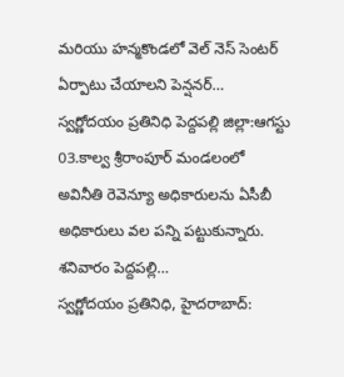మరియు హన్మకొండలో వెల్ నెస్ సెంటర్ ఏర్పాటు చేయాలని పెన్షనర్...
స్వర్ణోదయం ప్రతినిధి పెద్దపల్లి జిల్లా:ఆగస్టు 03.కాల్వ శ్రీరాంపూర్ మండలంలో అవినీతి రెవెన్యూ అధికారులను ఏసీబీ అధికారులు వల పన్ని పట్టుకున్నారు. శనివారం పెద్దపల్లి...
స్వర్ణోదయం ప్రతినిధి, హైదరాబాద్: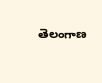తెలంగాణ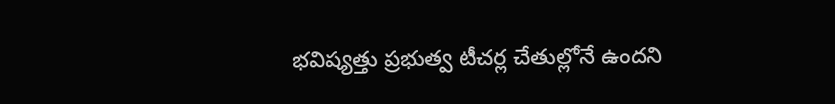భవిష్యత్తు ప్రభుత్వ టీచర్ల చేతుల్లోనే ఉందని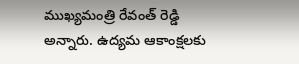ముఖ్యమంత్రి రేవంత్ రెడ్డి అన్నారు. ఉద్యమ ఆకాంక్షలకు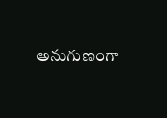అనుగుణంగా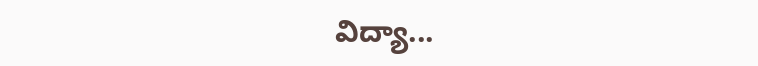విద్యా...